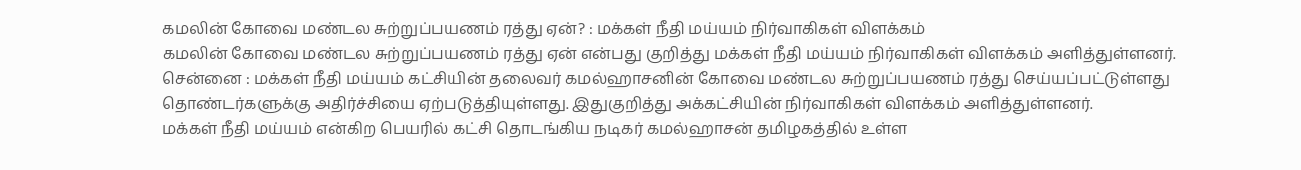கமலின் கோவை மண்டல சுற்றுப்பயணம் ரத்து ஏன்? : மக்கள் நீதி மய்யம் நிர்வாகிகள் விளக்கம்
கமலின் கோவை மண்டல சுற்றுப்பயணம் ரத்து ஏன் என்பது குறித்து மக்கள் நீதி மய்யம் நிர்வாகிகள் விளக்கம் அளித்துள்ளனர்.
சென்னை : மக்கள் நீதி மய்யம் கட்சியின் தலைவர் கமல்ஹாசனின் கோவை மண்டல சுற்றுப்பயணம் ரத்து செய்யப்பட்டுள்ளது தொண்டர்களுக்கு அதிர்ச்சியை ஏற்படுத்தியுள்ளது. இதுகுறித்து அக்கட்சியின் நிர்வாகிகள் விளக்கம் அளித்துள்ளனர்.
மக்கள் நீதி மய்யம் என்கிற பெயரில் கட்சி தொடங்கிய நடிகர் கமல்ஹாசன் தமிழகத்தில் உள்ள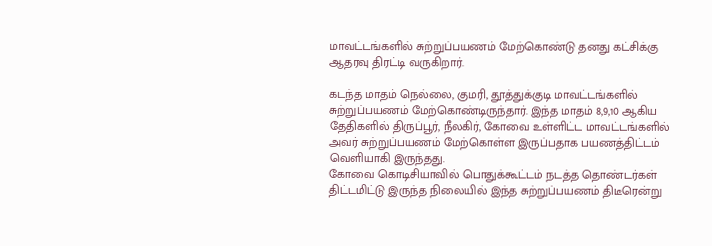மாவட்டங்களில் சுற்றுப்பயணம் மேற்கொண்டு தனது கட்சிக்கு ஆதரவு திரட்டி வருகிறார்.

கடந்த மாதம் நெல்லை, குமரி, தூத்துக்குடி மாவட்டங்களில் சுற்றுப்பயணம் மேற்கொண்டிருந்தார். இந்த மாதம் 8,9,10 ஆகிய தேதிகளில் திருப்பூர், நீலகிர், கோவை உள்ளிட்ட மாவட்டங்களில் அவர் சுற்றுப்பயணம் மேற்கொள்ள இருப்பதாக பயணத்திட்டம் வெளியாகி இருந்தது.
கோவை கொடிசியாவில் பொதுக்கூட்டம் நடத்த தொண்டர்கள் திட்டமிட்டு இருந்த நிலையில் இந்த சுற்றுப்பயணம் திடீரென்று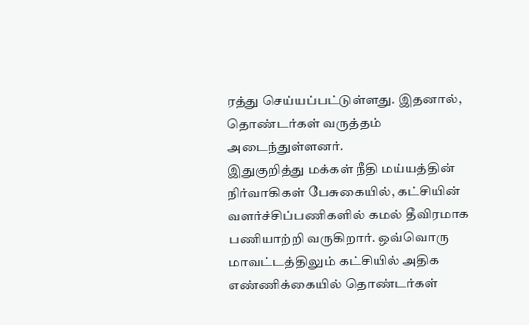ரத்து செய்யப்பட்டுள்ளது. இதனால், தொண்டர்கள் வருத்தம் அடைந்துள்ளனர்.
இதுகுறித்து மக்கள் நீதி மய்யத்தின் நிர்வாகிகள் பேசுகையில், கட்சியின் வளர்ச்சிப்பணிகளில் கமல் தீவிரமாக பணியாற்றி வருகிறார். ஒவ்வொரு மாவட்டத்திலும் கட்சியில் அதிக எண்ணிக்கையில் தொண்டர்கள்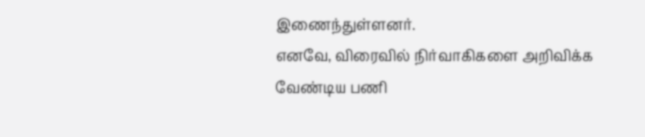இணைந்துள்ளனர்.
எனவே, விரைவில் நிர்வாகிகளை அறிவிக்க வேண்டிய பணி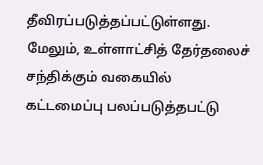தீவிரப்படுத்தப்பட்டுள்ளது. மேலும், உள்ளாட்சித் தேர்தலைச் சந்திக்கும் வகையில் கட்டமைப்பு பலப்படுத்தபட்டு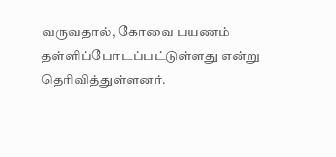வருவதால், கோவை பயணம் தள்ளிப்போடப்பட்டுள்ளது என்று தெரிவித்துள்ளனர்.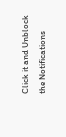Click it and Unblock the Notifications